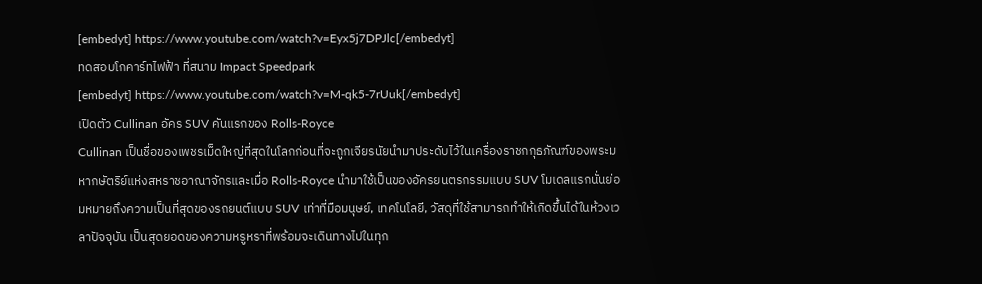[embedyt] https://www.youtube.com/watch?v=Eyx5j7DPJlc[/embedyt]
ทดสอบโกคาร์ทไฟฟ้า ที่สนาม Impact Speedpark
[embedyt] https://www.youtube.com/watch?v=M-qk5-7rUuk[/embedyt]
เปิดตัว Cullinan อัคร SUV คันแรกของ Rolls-Royce
Cullinan เป็นชื่อของเพชรเม็ดใหญ่ที่สุดในโลกก่อนที่จะถูกเจียรนัยนำมาประดับไว้ในเครื่องราชกกุธภัณฑ์ของพระมหากษัตริย์แห่งสหราชอาณาจักรและเมื่อ Rolls-Royce นำมาใช้เป็นของอัครยนตรกรรมแบบ SUV โมเดลแรกนั่นย่อมหมายถึงความเป็นที่สุดของรถยนต์แบบ SUV เท่าที่มือมนุษย์, เทคโนโลยี, วัสดุที่ใช้สามารถทำให้เกิดขึ้นได้ในห้วงเวลาปัจจุบัน เป็นสุดยอดของความหรูหราที่พร้อมจะเดินทางไปในทุก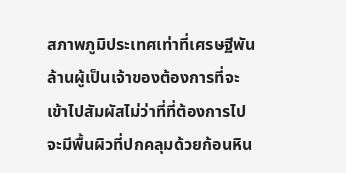สภาพภูมิประเทศเท่าที่เศรษฐีพันล้านผู้เป็นเจ้าของต้องการที่จะเข้าไปสัมผัสไม่ว่าที่ที่ต้องการไปจะมีพื้นผิวที่ปกคลุมด้วยก้อนหิน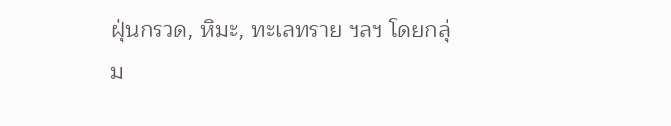ฝุ่นกรวด, หิมะ, ทะเลทราย ฯลฯ โดยกลุ่ม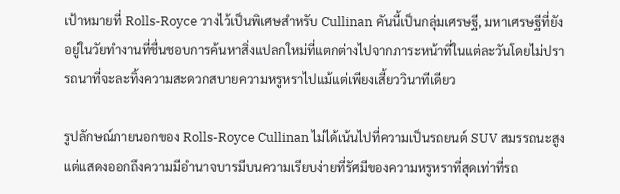เป้าหมายที่ Rolls-Royce วางไว้เป็นพิเศษสำหรับ Cullinan คันนี้เป็นกลุ่มเศรษฐี, มหาเศรษฐีที่ยังอยู่ในวัยทำงานที่ชื่นชอบการค้นหาสิ่งแปลกใหม่ที่แตกต่างไปจากภาระหน้าที่ในแต่ละวันโดยไม่ปรารถนาที่จะละทิ้งความสะดวกสบายความหรูหราไปแม้แต่เพียงเสี้ยววินาทีเดียว

รูปลักษณ์ภายนอกของ Rolls-Royce Cullinan ไม่ได้เน้นไปที่ความเป็นรถยนต์ SUV สมรรถนะสูงแต่แสดงออกถึงความมีอำนาจบารมีบนความเรียบง่ายที่รัศมีของความหรูหราที่สุดเท่าที่รถ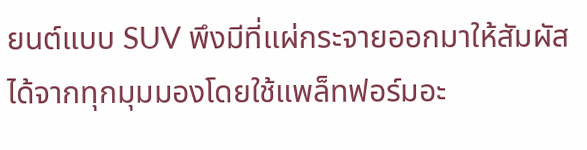ยนต์แบบ SUV พึงมีที่แผ่กระจายออกมาให้สัมผัสได้จากทุกมุมมองโดยใช้แพล็ทฟอร์มอะ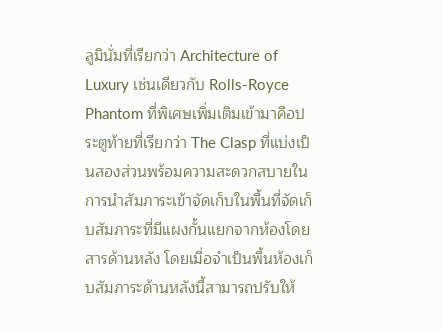ลูมินั่มที่เรียกว่า Architecture of Luxury เช่นเดียวกับ Rolls-Royce Phantom ที่พิเศษเพิ่มเติมเข้ามาคือประตูท้ายที่เรียกว่า The Clasp ที่แบ่งเป็นสองส่วนพร้อมความสะดวกสบายในการนำสัมภาระเข้าจัดเก็บในพื้นที่จัดเก็บสัมภาระที่มีแผงกั้นแยกจากห้องโดยสารด้านหลัง โดยเมื่อจำเป็นพื้นห้องเก็บสัมภาระด้านหลังนี้สามารถปรับให้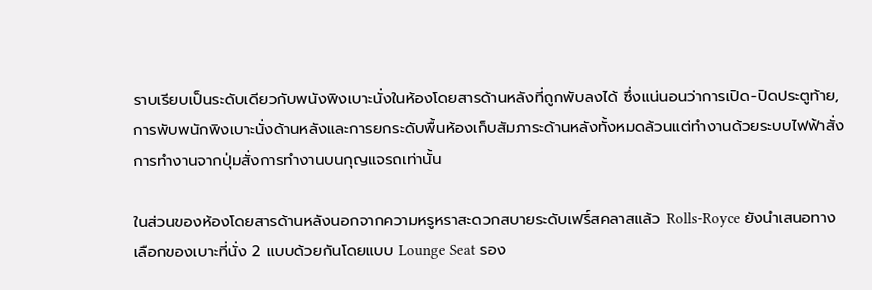ราบเรียบเป็นระดับเดียวกับพนังพิงเบาะนั่งในห้องโดยสารด้านหลังที่ถูกพับลงได้ ซึ่งแน่นอนว่าการเปิด-ปิดประตูท้าย, การพับพนักพิงเบาะนั่งด้านหลังและการยกระดับพื้นห้องเก็บสัมภาระด้านหลังทั้งหมดล้วนแต่ทำงานด้วยระบบไฟฟ้าสั่งการทำงานจากปุ่มสั่งการทำงานบนกุญแจรถเท่านั้น

ในส่วนของห้องโดยสารด้านหลังนอกจากความหรูหราสะดวกสบายระดับเฟริ์สคลาสแล้ว Rolls-Royce ยังนำเสนอทางเลือกของเบาะที่นั่ง 2 แบบด้วยกันโดยแบบ Lounge Seat รอง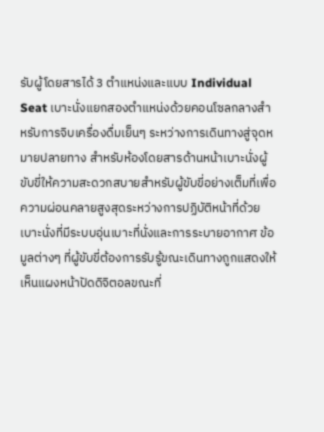รับผู้โดยสารได้ 3 ตำแหน่งและแบบ Individual Seat เบาะนั่งแยกสองตำแหน่งด้วยคอนโซลกลางสำหรับการจิบเครื่องดื่มเย็นๆ ระหว่างการเดินทางสู่จุดหมายปลายทาง สำหรับห้องโดยสารด้านหน้าเบาะนั่งผู้ขับขี่ให้ความสะดวกสบายสำหรับผู้ขับขี่อย่างเต็มที่เพื่อความผ่อนคลายสูงสุดระหว่างการปฏิบัติหน้าที่ด้วยเบาะนั่งที่มีระบบอุ่นเบาะที่นั่งและการระบายอากาศ ข้อมูลต่างๆ ที่ผู้ขับขี่ต้องการรับรู้ขณะเดินทางถูกแสดงให้เห็นแผงหน้าปัดดิจิตอลขณะที่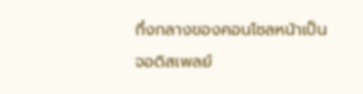กึ่งกลางของคอนโซลหน้าเป็นจอดิสเพลย์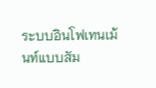ระบบอินโฟเทนเม้นท์แบบสัม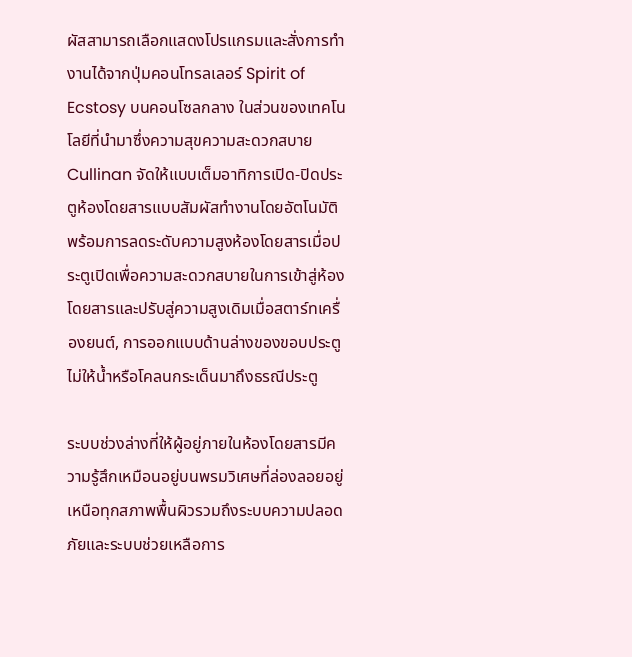ผัสสามารถเลือกแสดงโปรแกรมและสั่งการทำงานได้จากปุ่มคอนโทรลเลอร์ Spirit of Ecstosy บนคอนโซลกลาง ในส่วนของเทคโนโลยีที่นำมาซึ่งความสุขความสะดวกสบาย Cullinan จัดให้แบบเต็มอาทิการเปิด-ปิดประตูห้องโดยสารแบบสัมผัสทำงานโดยอัตโนมัติพร้อมการลดระดับความสูงห้องโดยสารเมื่อประตูเปิดเพื่อความสะดวกสบายในการเข้าสู่ห้องโดยสารและปรับสู่ความสูงเดิมเมื่อสตาร์ทเครื่องยนต์, การออกแบบด้านล่างของขอบประตูไม่ให้น้ำหรือโคลนกระเด็นมาถึงธรณีประตู

ระบบช่วงล่างที่ให้ผู้อยู่ภายในห้องโดยสารมีความรู้สึกเหมือนอยู่บนพรมวิเศษที่ล่องลอยอยู่เหนือทุกสภาพพื้นผิวรวมถึงระบบความปลอดภัยและระบบช่วยเหลือการ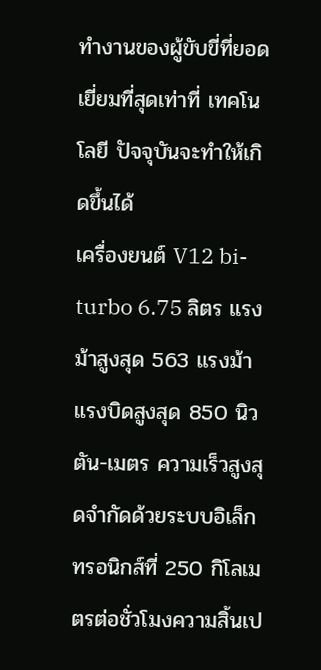ทำงานของผู้ขับขี่ที่ยอดเยี่ยมที่สุดเท่าที่ เทคโนโลยี ปัจจุบันจะทำให้เกิดขึ้นได้
เครื่องยนต์ V12 bi-turbo 6.75 ลิตร แรงม้าสูงสุด 563 แรงม้า แรงบิดสูงสุด 850 นิวตัน-เมตร ความเร็วสูงสุดจำกัดด้วยระบบอิเล็กทรอนิกส์ที่ 250 กิโลเมตรต่อชั่วโมงความสิ้นเป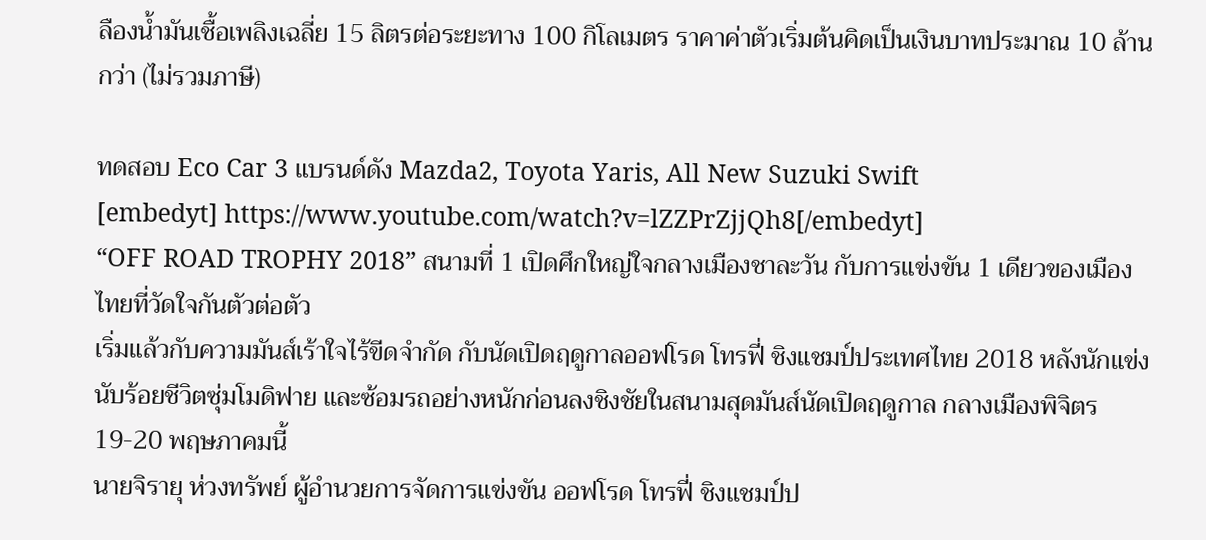ลืองน้ำมันเชื้อเพลิงเฉลี่ย 15 ลิตรต่อระยะทาง 100 กิโลเมตร ราคาค่าตัวเริ่มต้นคิดเป็นเงินบาทประมาณ 10 ล้านกว่า (ไม่รวมภาษี)

ทดสอบ Eco Car 3 แบรนด์ดัง Mazda2, Toyota Yaris, All New Suzuki Swift
[embedyt] https://www.youtube.com/watch?v=lZZPrZjjQh8[/embedyt]
“OFF ROAD TROPHY 2018” สนามที่ 1 เปิดศึกใหญ่ใจกลางเมืองชาละวัน กับการแข่งขัน 1 เดียวของเมืองไทยที่วัดใจกันตัวต่อตัว
เริ่มแล้วกับความมันส์เร้าใจไร้ขีดจำกัด กับนัดเปิดฤดูกาลออฟโรด โทรฟี่ ชิงแชมป์ประเทศไทย 2018 หลังนักแข่งนับร้อยชีวิตซุ่มโมดิฟาย และซ้อมรถอย่างหนักก่อนลงชิงชัยในสนามสุดมันส์นัดเปิดฤดูกาล กลางเมืองพิจิตร 19-20 พฤษภาคมนี้
นายจิรายุ ห่วงทรัพย์ ผู้อำนวยการจัดการแข่งขัน ออฟโรด โทรฟี่ ชิงแชมป์ป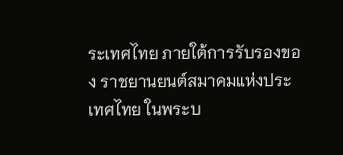ระเทศไทย ภายใต้การรับรองของ ราชยานยนต์สมาคมแห่งประเทศไทย ในพระบ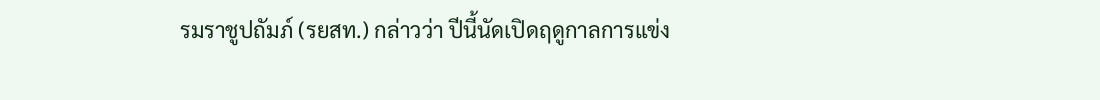รมราชูปถัมภ์ (รยสท.) กล่าวว่า ปีนี้นัดเปิดฤดูกาลการแข่ง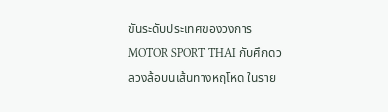ขันระดับประเทศของวงการ MOTOR SPORT THAI กับศึกดวลวงล้อบนเส้นทางหฤโหด ในราย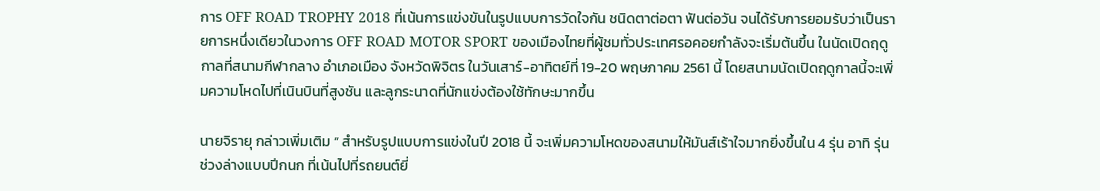การ OFF ROAD TROPHY 2018 ที่เน้นการแข่งขันในรูปแบบการวัดใจกัน ชนิดตาต่อตา ฟันต่อวัน จนได้รับการยอมรับว่าเป็นรายการหนึ่งเดียวในวงการ OFF ROAD MOTOR SPORT ของเมืองไทยที่ผู้ชมทั่วประเทศรอคอยกำลังจะเริ่มต้นขึ้น ในนัดเปิดฤดูกาลที่สนามกีฬากลาง อำเภอเมือง จังหวัดพิจิตร ในวันเสาร์-อาทิตย์ที่ 19-20 พฤษภาคม 2561 นี้ โดยสนามนัดเปิดฤดูกาลนี้จะเพิ่มความโหดไปที่เนินบินที่สูงชัน และลูกระนาดที่นักแข่งต้องใช้ทักษะมากขึ้น

นายจิรายุ กล่าวเพิ่มเติม “ สำหรับรูปแบบการแข่งในปี 2018 นี้ จะเพิ่มความโหดของสนามให้มันส์เร้าใจมากยิ่งขึ้นใน 4 รุ่น อาทิ รุ่นช่วงล่างแบบปีกนก ที่เน้นไปที่รถยนต์ยี่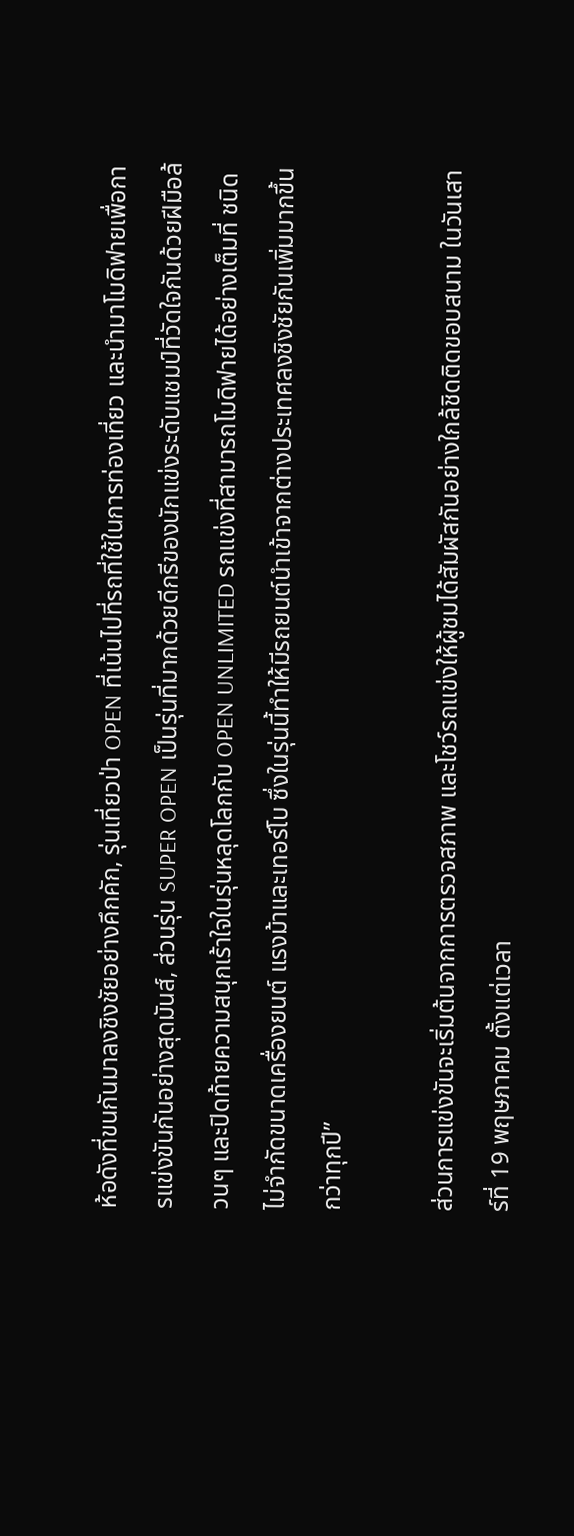ห้อดังที่ขนกันมาลงชิงชัยอย่างคึกคัก, รุ่นเที่ยวป่า OPEN ที่เน้นไปที่รถที่ใช้ในการท่องเที่ยว และนำมาโมดิฟายเพื่อการแข่งขันกันอย่างสุดมันส์, ส่วนรุ่น SUPER OPEN เป็นรุ่นที่มากด้วยดีกรีของนักแข่งระดับแชมป์ที่วัดใจกันด้วยฝีมือล้วนๆ และปิดท้ายความสนุกเร้าใจในรุ่นหลุดโลกกับ OPEN UNLIMITED รถแข่งที่สามารถโมดิฟายได้อย่างเต็มที่ ชนิดไม่จำกัดขนาดเครื่องยนต์ แรงม้าและเทอร์โบ ซึ่งในรุ่นนี้ทำให้มีรถยนต์นำเข้าจากต่างประเทศลงชิงชัยกันเพิ่มมากขึ้นกว่าทุกปี”

ส่วนการแข่งขันจะเริ่มต้นจากการตรวจสภาพ และโชว์รถแข่งให้ผู้ชมได้สัมผัสกันอย่างใกล้ชิดติดขอบสนาม ในวันเสาร์ที่ 19 พฤษภาคม ตั้งแต่เวลา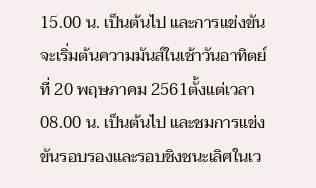15.00 น. เป็นต้นไป และการแข่งขันจะเริ่มต้นความมันส์ในเช้าวันอาทิตย์ที่ 20 พฤษภาคม 2561ตั้งแต่เวลา 08.00 น. เป็นต้นไป และชมการแข่งขันรอบรองและรอบชิงชนะเลิศในเว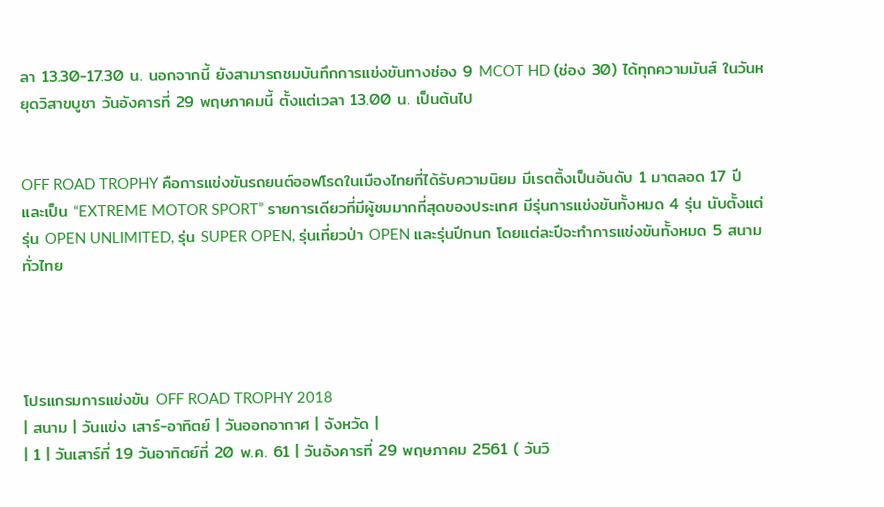ลา 13.30-17.30 น. นอกจากนี้ ยังสามารถชมบันทึกการแข่งขันทางช่อง 9 MCOT HD (ช่อง 30) ได้ทุกความมันส์ ในวันหยุดวิสาขบูชา วันอังคารที่ 29 พฤษภาคมนี้ ตั้งแต่เวลา 13.00 น. เป็นต้นไป


OFF ROAD TROPHY คือการแข่งขันรถยนต์ออฟโรดในเมืองไทยที่ได้รับความนิยม มีเรตติ้งเป็นอันดับ 1 มาตลอด 17 ปี และเป็น “EXTREME MOTOR SPORT” รายการเดียวที่มีผู้ชมมากที่สุดของประเทศ มีรุ่นการแข่งขันทั้งหมด 4 รุ่น นับตั้งแต่ รุ่น OPEN UNLIMITED, รุ่น SUPER OPEN, รุ่นเที่ยวป่า OPEN และรุ่นปีกนก โดยแต่ละปีจะทำการแข่งขันทั้งหมด 5 สนามทั่วไทย




โปรแกรมการแข่งขัน OFF ROAD TROPHY 2018
| สนาม | วันแข่ง เสาร์-อาทิตย์ | วันออกอากาศ | จังหวัด |
| 1 | วันเสาร์ที่ 19 วันอาทิตย์ที่ 20 พ.ค. 61 | วันอังคารที่ 29 พฤษภาคม 2561 ( วันวิ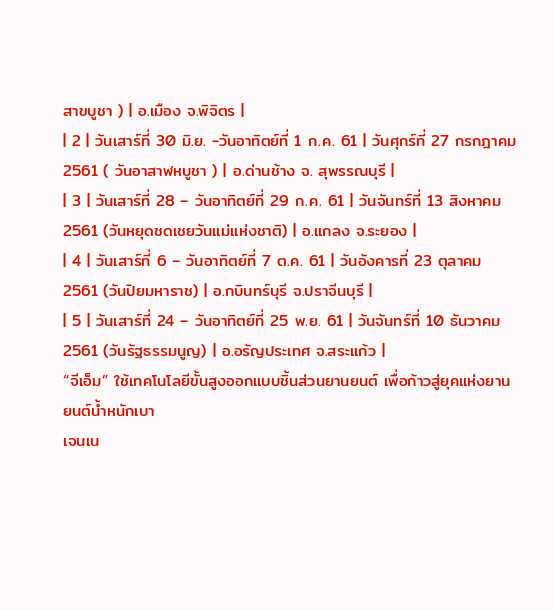สาขบูชา ) | อ.เมือง จ.พิจิตร |
| 2 | วันเสาร์ที่ 30 มิ.ย. -วันอาทิตย์ที่ 1 ก.ค. 61 | วันศุกร์ที่ 27 กรกฎาคม 2561 ( วันอาสาฬหบูชา ) | อ.ด่านช้าง จ. สุพรรณบุรี |
| 3 | วันเสาร์ที่ 28 – วันอาทิตย์ที่ 29 ก.ค. 61 | วันจันทร์ที่ 13 สิงหาคม 2561 (วันหยุดชดเชยวันแม่แห่งชาติ) | อ.แกลง จ.ระยอง |
| 4 | วันเสาร์ที่ 6 – วันอาทิตย์ที่ 7 ต.ค. 61 | วันอังคารที่ 23 ตุลาคม 2561 (วันปิยมหาราช) | อ.กบินทร์บุรี จ.ปราจีนบุรี |
| 5 | วันเสาร์ที่ 24 – วันอาทิตย์ที่ 25 พ.ย. 61 | วันจันทร์ที่ 10 ธันวาคม 2561 (วันรัฐธรรมนูญ) | อ.อรัญประเทศ จ.สระแก้ว |
“จีเอ็ม” ใช้เทคโนโลยีขั้นสูงออกแบบชิ้นส่วนยานยนต์ เพื่อก้าวสู่ยุคแห่งยานยนต์น้ำหนักเบา
เจนเน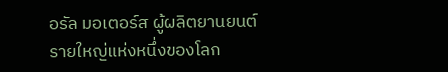อรัล มอเตอร์ส ผู้ผลิตยานยนต์รายใหญ่แห่งหนึ่งของโลก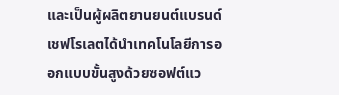และเป็นผู้ผลิตยานยนต์แบรนด์เชฟโรเลตได้นำเทคโนโลยีการออกแบบขั้นสูงด้วยซอฟต์แว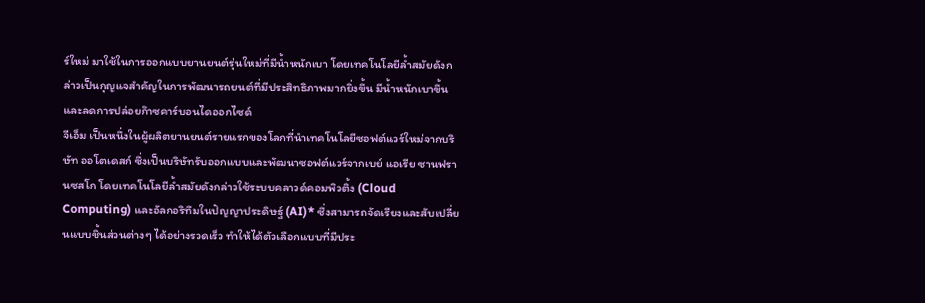ร์ใหม่ มาใช้ในการออกแบบยานยนต์รุ่นใหม่ที่มีน้ำหนักเบา โดยเทคโนโลยีล้ำสมัยดังกล่าวเป็นกุญแจสำคัญในการพัฒนารถยนต์ที่มีประสิทธิภาพมากยิ่งขึ้น มีน้ำหนักเบาขึ้น และลดการปล่อยก๊าซคาร์บอนไดออกไซด์
จีเอ็ม เป็นหนึ่งในผู้ผลิตยานยนต์รายแรกของโลกที่นำเทคโนโลยีซอฟต์แวร์ใหม่จากบริษัท ออโตเดสก์ ซึ่งเป็นบริษัทรับออกแบบและพัฒนาซอฟต์แวร์จากเบย์ แอเรีย ซานฟรานซสโก โดยเทคโนโลยีล้ำสมัยดังกล่าวใช้ระบบคลาวด์คอมพิวติ้ง (Cloud Computing) และอัลกอริทึมในปัญญาประดิษฐ์ (AI)* ซึ่งสามารถจัดเรียงและสับเปลี่ยนแบบชิ้นส่วนต่างๆ ได้อย่างรวดเร็ว ทำให้ได้ตัวเลือกแบบที่มีประ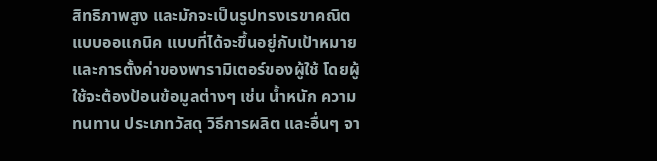สิทธิภาพสูง และมักจะเป็นรูปทรงเรขาคณิตแบบออแกนิค แบบที่ได้จะขึ้นอยู่กับเป้าหมายและการตั้งค่าของพารามิเตอร์ของผู้ใช้ โดยผู้ใช้จะต้องป้อนข้อมูลต่างๆ เช่น น้ำหนัก ความทนทาน ประเภทวัสดุ วิธีการผลิต และอื่นๆ จา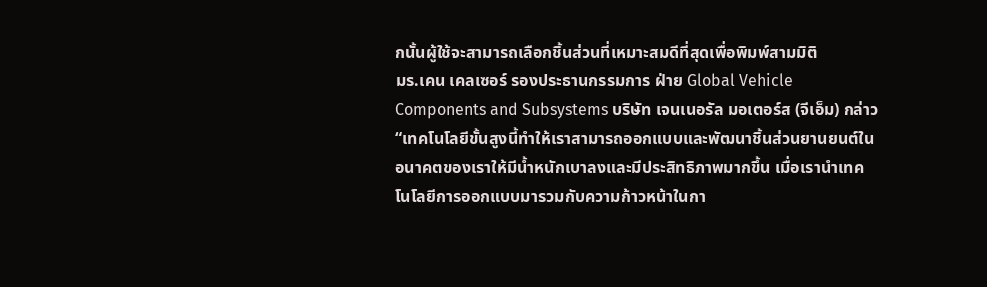กนั้นผู้ใช้จะสามารถเลือกชิ้นส่วนที่เหมาะสมดีที่สุดเพื่อพิมพ์สามมิติ
มร.เคน เคลเซอร์ รองประธานกรรมการ ฝ่าย Global Vehicle Components and Subsystems บริษัท เจนเนอรัล มอเตอร์ส (จีเอ็ม) กล่าว “เทคโนโลยีขั้นสูงนี้ทำให้เราสามารถออกแบบและพัฒนาชิ้นส่วนยานยนต์ในอนาคตของเราให้มีน้ำหนักเบาลงและมีประสิทธิภาพมากขึ้น เมื่อเรานำเทคโนโลยีการออกแบบมารวมกับความก้าวหน้าในกา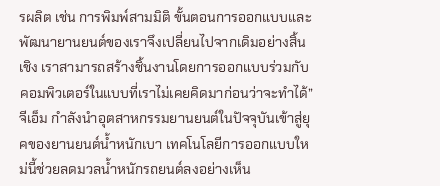รผลิต เช่น การพิมพ์สามมิติ ขั้นตอนการออกแบบและพัฒนายานยนต์ของเราจึงเปลี่ยนไปจากเดิมอย่างสิ้นเชิง เราสามารถสร้างชิ้นงานโดยการออกแบบร่วมกับคอมพิวเตอร์ในแบบที่เราไม่เคยคิดมาก่อนว่าจะทำได้”
จีเอ็ม กำลังนำอุตสาหกรรมยานยนต์ในปัจจุบันเข้าสู่ยุคของยานยนต์น้ำหนักเบา เทคโนโลยีการออกแบบใหม่นี้ช่วยลดมวลน้ำหนักรถยนต์ลงอย่างเห็น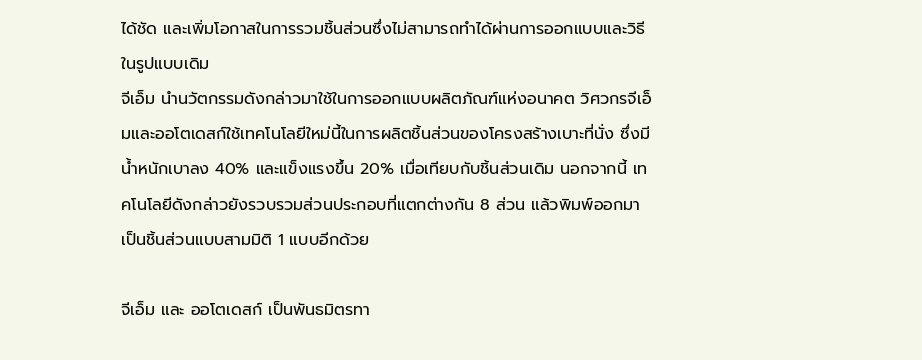ได้ชัด และเพิ่มโอกาสในการรวมชิ้นส่วนซึ่งไม่สามารถทำได้ผ่านการออกแบบและวิธีในรูปแบบเดิม
จีเอ็ม นำนวัตกรรมดังกล่าวมาใช้ในการออกแบบผลิตภัณฑ์แห่งอนาคต วิศวกรจีเอ็มและออโตเดสก์ใช้เทคโนโลยีใหม่นี้ในการผลิตชิ้นส่วนของโครงสร้างเบาะที่นั่ง ซึ่งมีน้ำหนักเบาลง 40% และแข็งแรงขึ้น 20% เมื่อเทียบกับชิ้นส่วนเดิม นอกจากนี้ เทคโนโลยีดังกล่าวยังรวบรวมส่วนประกอบที่แตกต่างกัน 8 ส่วน แล้วพิมพ์ออกมาเป็นชิ้นส่วนแบบสามมิติ 1 แบบอีกด้วย

จีเอ็ม และ ออโตเดสก์ เป็นพันธมิตรทา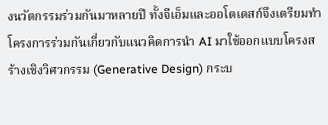งนวัตกรรมร่วมกันมาหลายปี ทั้งจีเอ็มและออโตเดสก์จึงเตรียมทำโครงการร่วมกันเกี่ยวกับแนวคิดการนำ AI มาใช้ออกแบบโครงสร้างเชิงวิศวกรรม (Generative Design) กระบ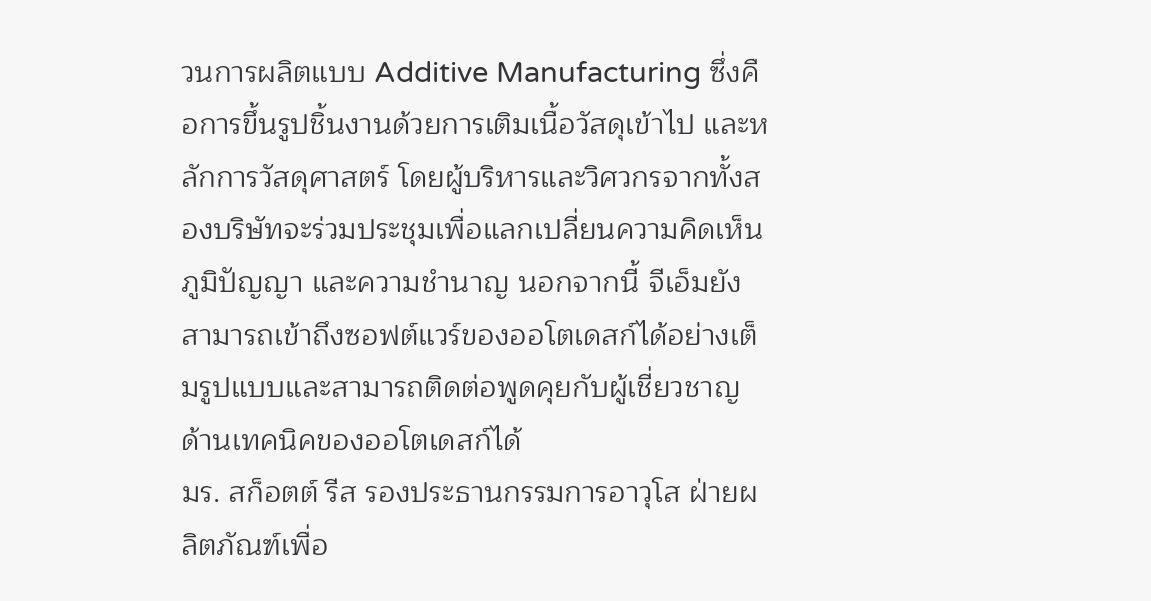วนการผลิตแบบ Additive Manufacturing ซึ่งคือการขึ้นรูปชิ้นงานด้วยการเติมเนื้อวัสดุเข้าไป และหลักการวัสดุศาสตร์ โดยผู้บริหารและวิศวกรจากทั้งสองบริษัทจะร่วมประชุมเพื่อแลกเปลี่ยนความคิดเห็น ภูมิปัญญา และความชำนาญ นอกจากนี้ จีเอ็มยังสามารถเข้าถึงซอฟต์แวร์ของออโตเดสก์ได้อย่างเต็มรูปแบบและสามารถติดต่อพูดคุยกับผู้เชี่ยวชาญด้านเทคนิคของออโตเดสก์ได้
มร. สก็อตต์ รีส รองประธานกรรมการอาวุโส ฝ่ายผลิตภัณฑ์เพื่อ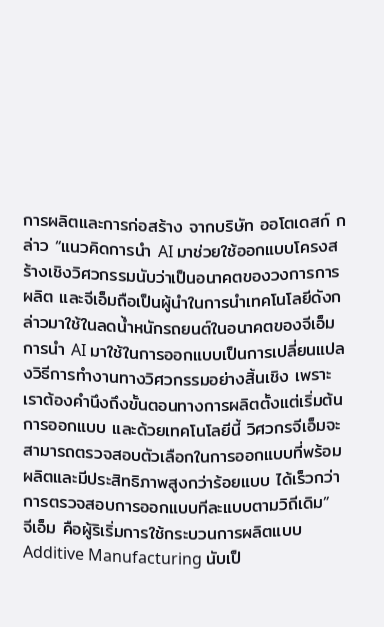การผลิตและการก่อสร้าง จากบริษัท ออโตเดสก์ กล่าว “แนวคิดการนำ AI มาช่วยใช้ออกแบบโครงสร้างเชิงวิศวกรรมนับว่าเป็นอนาคตของวงการการผลิต และจีเอ็มถือเป็นผู้นำในการนำเทคโนโลยีดังกล่าวมาใช้ในลดน้ำหนักรถยนต์ในอนาคตของจีเอ็ม การนำ AI มาใช้ในการออกแบบเป็นการเปลี่ยนแปลงวิธีการทำงานทางวิศวกรรมอย่างสิ้นเชิง เพราะเราต้องคำนึงถึงขั้นตอนทางการผลิตตั้งแต่เริ่มต้นการออกแบบ และด้วยเทคโนโลยีนี้ วิศวกรจีเอ็มจะสามารถตรวจสอบตัวเลือกในการออกแบบที่พร้อมผลิตและมีประสิทธิภาพสูงกว่าร้อยแบบ ได้เร็วกว่าการตรวจสอบการออกแบบทีละแบบตามวิถีเดิม”
จีเอ็ม คือผู้ริเริ่มการใช้กระบวนการผลิตแบบ Additive Manufacturing นับเป็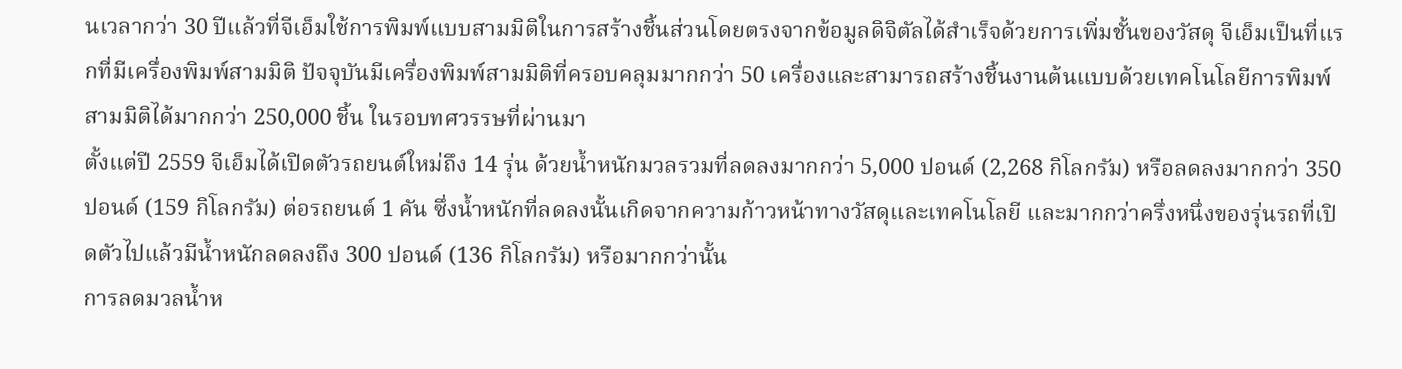นเวลากว่า 30 ปีแล้วที่จีเอ็มใช้การพิมพ์แบบสามมิติในการสร้างชิ้นส่วนโดยตรงจากข้อมูลดิจิตัลได้สำเร็จด้วยการเพิ่มชั้นของวัสดุ จีเอ็มเป็นที่แรกที่มีเครื่องพิมพ์สามมิติ ปัจจุบันมีเครื่องพิมพ์สามมิติที่ครอบคลุมมากกว่า 50 เครื่องและสามารถสร้างชิ้นงานต้นแบบด้วยเทคโนโลยีการพิมพ์สามมิติได้มากกว่า 250,000 ชิ้น ในรอบทศวรรษที่ผ่านมา
ตั้งแต่ปี 2559 จีเอ็มได้เปิดตัวรถยนต์ใหม่ถึง 14 รุ่น ด้วยน้ำหนักมวลรวมที่ลดลงมากกว่า 5,000 ปอนด์ (2,268 กิโลกรัม) หรือลดลงมากกว่า 350 ปอนด์ (159 กิโลกรัม) ต่อรถยนต์ 1 คัน ซึ่งน้ำหนักที่ลดลงนั้นเกิดจากความก้าวหน้าทางวัสดุและเทคโนโลยี และมากกว่าครึ่งหนึ่งของรุ่นรถที่เปิดตัวไปแล้วมีน้ำหนักลดลงถึง 300 ปอนด์ (136 กิโลกรัม) หรือมากกว่านั้น
การลดมวลน้ำห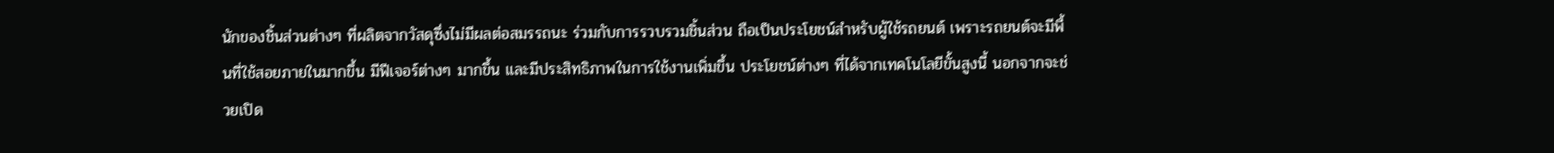นักของชิ้นส่วนต่างๆ ที่ผลิตจากวัสดุซึ่งไม่มีผลต่อสมรรถนะ ร่วมกับการรวบรวมชิ้นส่วน ถือเป็นประโยชน์สำหรับผู้ใช้รถยนต์ เพราะรถยนต์จะมีพื้นที่ใช้สอยภายในมากขึ้น มีฟีเจอร์ต่างๆ มากขึ้น และมีประสิทธิภาพในการใช้งานเพิ่มขึ้น ประโยชน์ต่างๆ ที่ได้จากเทคโนโลยีขั้นสูงนี้ นอกจากจะช่วยเปิด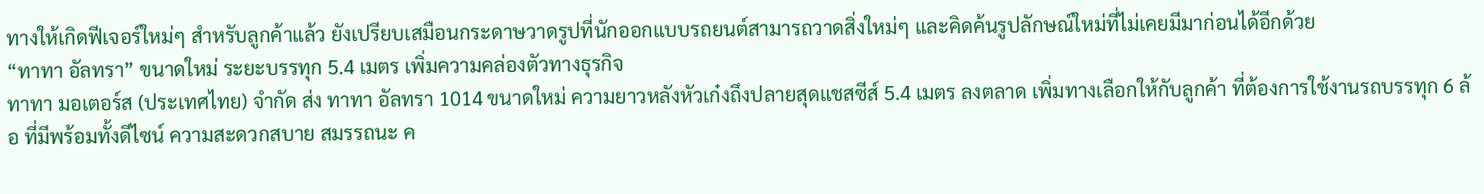ทางให้เกิดฟีเจอร์ใหม่ๆ สำหรับลูกค้าแล้ว ยังเปรียบเสมือนกระดาษวาดรูปที่นักออกแบบรถยนต์สามารถวาดสิ่งใหม่ๆ และคิดค้นรูปลักษณ์ใหม่ที่ไม่เคยมีมาก่อนได้อีกด้วย
“ทาทา อัลทรา” ขนาดใหม่ ระยะบรรทุก 5.4 เมตร เพิ่มความคล่องตัวทางธุรกิจ
ทาทา มอเตอร์ส (ประเทศไทย) จำกัด ส่ง ทาทา อัลทรา 1014 ขนาดใหม่ ความยาวหลังหัวเก๋งถึงปลายสุดแชสซีส์ 5.4 เมตร ลงตลาด เพิ่มทางเลือกให้กับลูกค้า ที่ต้องการใช้งานรถบรรทุก 6 ล้อ ที่มีพร้อมทั้งดีไซน์ ความสะดวกสบาย สมรรถนะ ค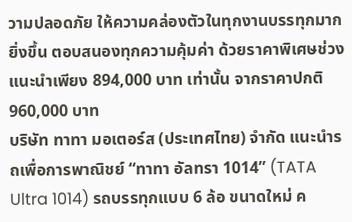วามปลอดภัย ให้ความคล่องตัวในทุกงานบรรทุกมากยิ่งขึ้น ตอบสนองทุกความคุ้มค่า ด้วยราคาพิเศษช่วงแนะนำเพียง 894,000 บาท เท่านั้น จากราคาปกติ 960,000 บาท
บริษัท ทาทา มอเตอร์ส (ประเทศไทย) จำกัด แนะนำรถเพื่อการพาณิชย์ “ทาทา อัลทรา 1014” (TATA Ultra 1014) รถบรรทุกแบบ 6 ล้อ ขนาดใหม่ ค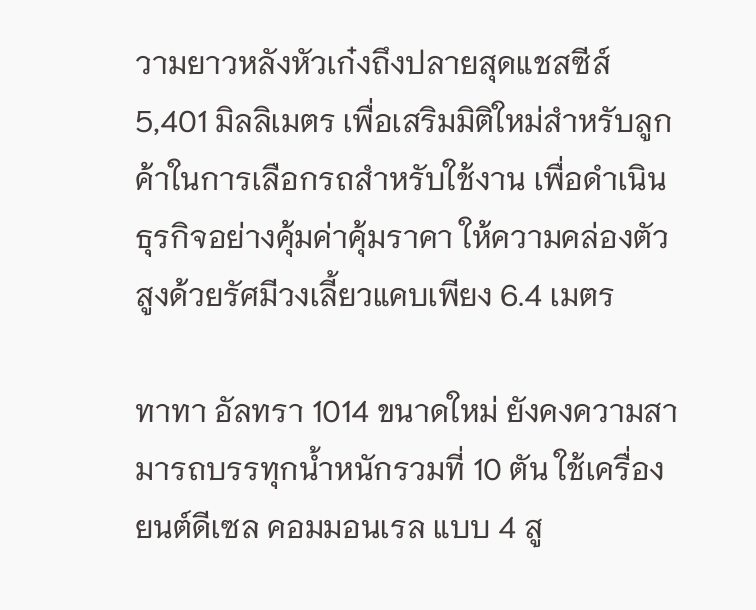วามยาวหลังหัวเก๋งถึงปลายสุดแชสซีส์ 5,401 มิลลิเมตร เพื่อเสริมมิติใหม่สำหรับลูกค้าในการเลือกรถสำหรับใช้งาน เพื่อดำเนินธุรกิจอย่างคุ้มค่าคุ้มราคา ให้ความคล่องตัวสูงด้วยรัศมีวงเลี้ยวแคบเพียง 6.4 เมตร

ทาทา อัลทรา 1014 ขนาดใหม่ ยังคงความสามารถบรรทุกน้ำหนักรวมที่ 10 ตัน ใช้เครื่องยนต์ดีเซล คอมมอนเรล แบบ 4 สู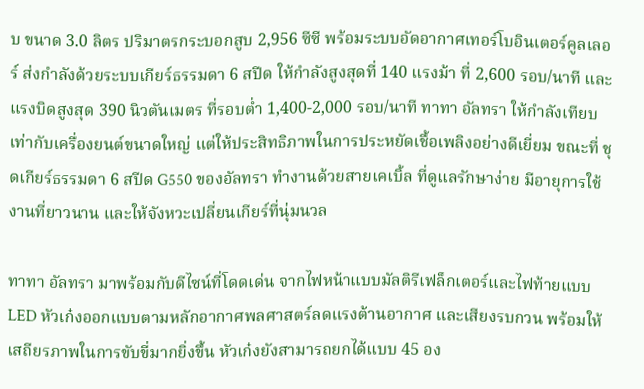บ ขนาด 3.0 ลิตร ปริมาตรกระบอกสูบ 2,956 ซีซี พร้อมระบบอัดอากาศเทอร์โบอินเตอร์คูลเลอร์ ส่งกำลังด้วยระบบเกียร์ธรรมดา 6 สปีด ให้กำลังสูงสุดที่ 140 แรงม้า ที่ 2,600 รอบ/นาที และแรงบิดสูงสุด 390 นิวตันเมตร ที่รอบต่ำ 1,400-2,000 รอบ/นาที ทาทา อัลทรา ให้กำลังเทียบเท่ากับเครื่องยนต์ขนาดใหญ่ แต่ให้ประสิทธิภาพในการประหยัดเชื้อเพลิงอย่างดีเยี่ยม ขณะที่ ชุดเกียร์ธรรมดา 6 สปีด G550 ของอัลทรา ทำงานด้วยสายเคเบิ้ล ที่ดูแลรักษาง่าย มีอายุการใช้งานที่ยาวนาน และให้จังหวะเปลี่ยนเกียร์ที่นุ่มนวล

ทาทา อัลทรา มาพร้อมกับดีไซน์ที่โดดเด่น จากไฟหน้าแบบมัลติรีเฟล็กเตอร์และไฟท้ายแบบ LED หัวเก๋งออกแบบตามหลักอากาศพลศาสตร์ลดแรงต้านอากาศ และเสียงรบกวน พร้อมให้เสถียรภาพในการขับขี่มากยิ่งขึ้น หัวเก๋งยังสามารถยกได้แบบ 45 อง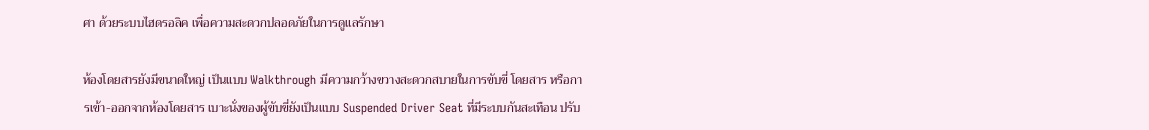ศา ด้วยระบบไฮดรอลิค เพื่อความสะดวกปลอดภัยในการดูแลรักษา

ห้องโดยสารยังมีขนาดใหญ่ เป็นแบบ Walkthrough มีความกว้างขวางสะดวกสบายในการขับขี่ โดยสาร หรือการเข้า-ออกจากห้องโดยสาร เบาะนั่งของผู้ขับขี่ยังเป็นแบบ Suspended Driver Seat ที่มีระบบกันสะเทือน ปรับ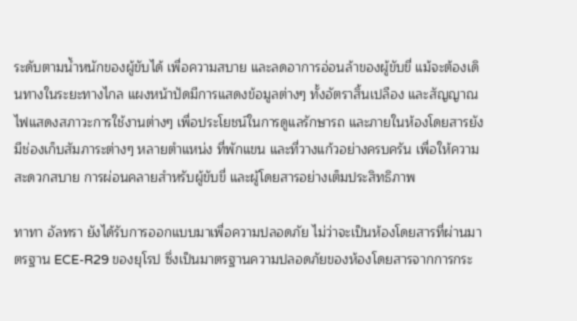ระดับตามน้ำหนักของผู้ขับได้ เพื่อความสบาย และลดอาการอ่อนล้าของผู้ขับขี่ แม้จะต้องเดินทางในระยะทางไกล แผงหน้าปัดมีการแสดงข้อมูลต่างๆ ทั้งอัตราสิ้นเปลือง และสัญญาณไฟแสดงสภาวะการใช้งานต่างๆ เพื่อประโยชน์ในการดูแลรักษารถ และภายในห้องโดยสารยังมีช่องเก็บสัมภาระต่างๆ หลายตำแหน่ง ที่พักแขน และที่วางแก้วอย่างครบครัน เพื่อให้ความสะดวกสบาย การผ่อนคลายสำหรับผู้ขับขี่ และผู้โดยสารอย่างเต็มประสิทธิภาพ

ทาทา อัลทรา ยังได้รับการออกแบบมาเพื่อความปลอดภัย ไม่ว่าจะเป็นห้องโดยสารที่ผ่านมาตรฐาน ECE-R29 ของยุโรป ซึ่งเป็นมาตรฐานความปลอดภัยของห้องโดยสารจากการกระ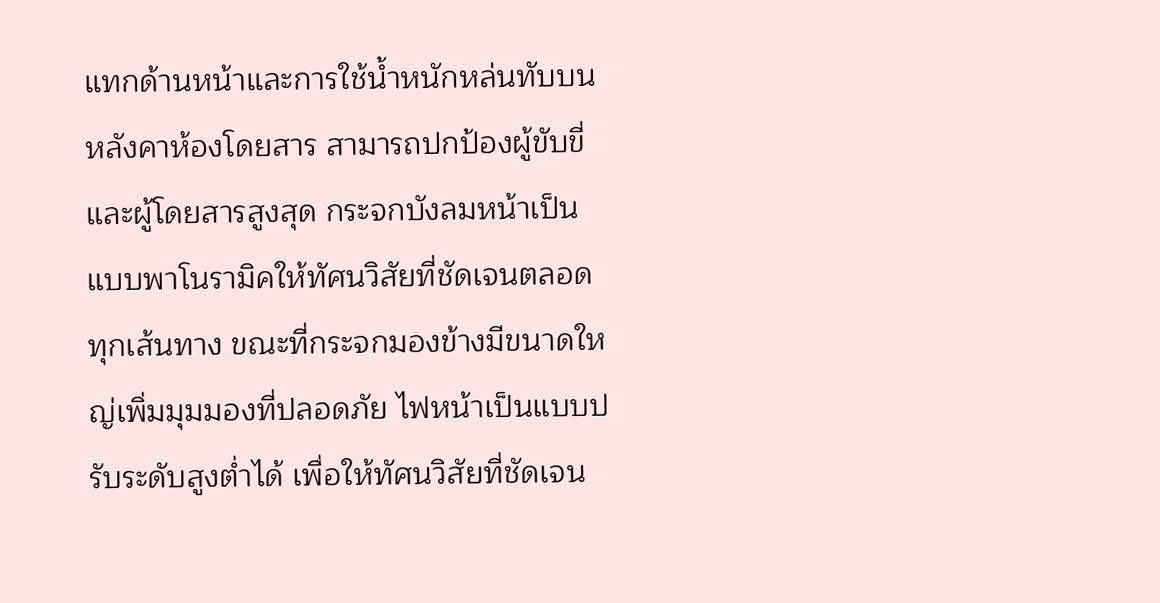แทกด้านหน้าและการใช้น้ำหนักหล่นทับบนหลังคาห้องโดยสาร สามารถปกป้องผู้ขับขี่ และผู้โดยสารสูงสุด กระจกบังลมหน้าเป็นแบบพาโนรามิคให้ทัศนวิสัยที่ชัดเจนตลอดทุกเส้นทาง ขณะที่กระจกมองข้างมีขนาดใหญ่เพิ่มมุมมองที่ปลอดภัย ไฟหน้าเป็นแบบปรับระดับสูงต่ำได้ เพื่อให้ทัศนวิสัยที่ชัดเจน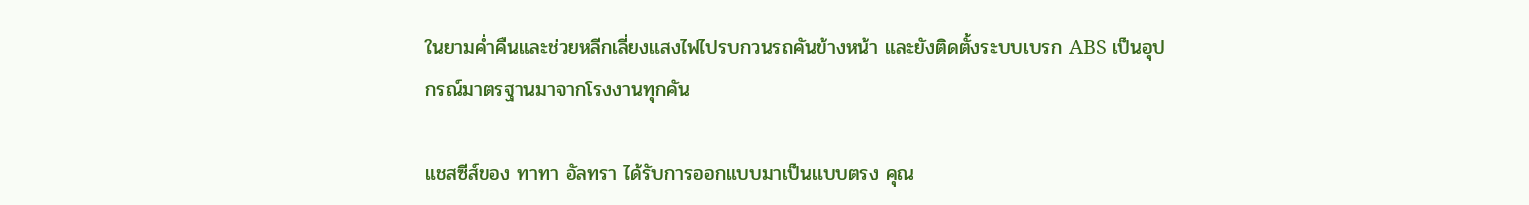ในยามค่ำคืนและช่วยหลีกเลี่ยงแสงไฟไปรบกวนรถคันข้างหน้า และยังติดตั้งระบบเบรก ABS เป็นอุปกรณ์มาตรฐานมาจากโรงงานทุกคัน

แชสซีส์ของ ทาทา อัลทรา ได้รับการออกแบบมาเป็นแบบตรง คุณ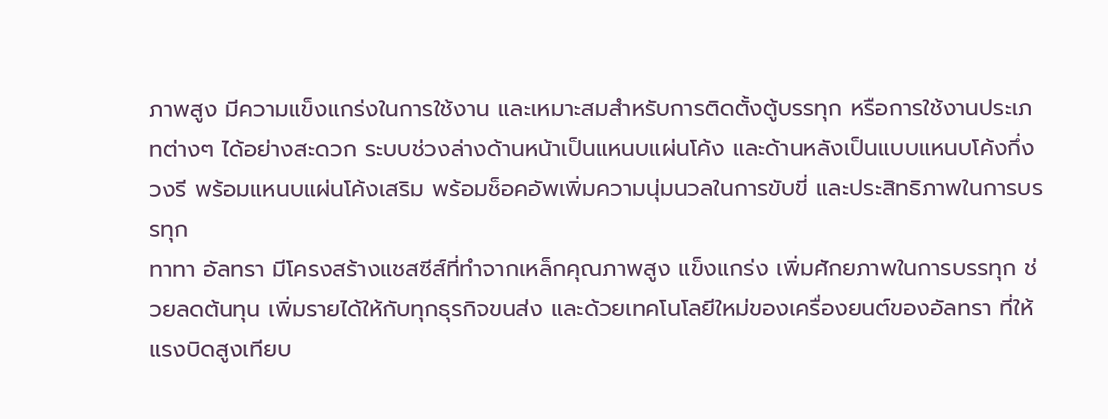ภาพสูง มีความแข็งแกร่งในการใช้งาน และเหมาะสมสำหรับการติดตั้งตู้บรรทุก หรือการใช้งานประเภทต่างๆ ได้อย่างสะดวก ระบบช่วงล่างด้านหน้าเป็นแหนบแผ่นโค้ง และด้านหลังเป็นแบบแหนบโค้งกึ่งวงรี พร้อมแหนบแผ่นโค้งเสริม พร้อมช็อคอัพเพิ่มความนุ่มนวลในการขับขี่ และประสิทธิภาพในการบรรทุก
ทาทา อัลทรา มีโครงสร้างแชสซีส์ที่ทำจากเหล็กคุณภาพสูง แข็งแกร่ง เพิ่มศักยภาพในการบรรทุก ช่วยลดต้นทุน เพิ่มรายได้ให้กับทุกธุรกิจขนส่ง และด้วยเทคโนโลยีใหม่ของเครื่องยนต์ของอัลทรา ที่ให้แรงบิดสูงเทียบ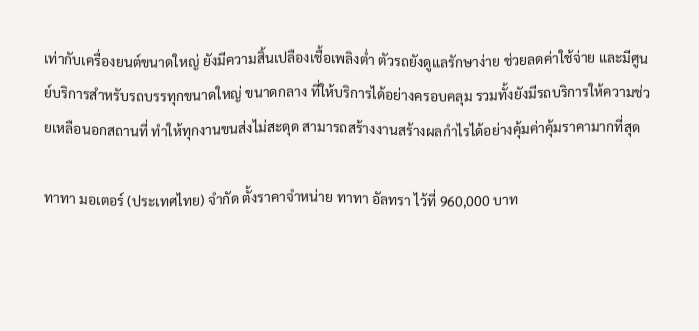เท่ากับเครื่องยนต์ขนาดใหญ่ ยังมีความสิ้นเปลืองเชื้อเพลิงต่ำ ตัวรถยังดูแลรักษาง่าย ช่วยลดค่าใช้จ่าย และมีศูนย์บริการสำหรับรถบรรทุกขนาดใหญ่ ขนาดกลาง ที่ให้บริการได้อย่างครอบคลุม รวมทั้งยังมีรถบริการให้ความช่วยเหลือนอกสถานที่ ทำให้ทุกงานขนส่งไม่สะดุด สามารถสร้างงานสร้างผลกำไรได้อย่างคุ้มค่าคุ้มราคามากที่สุด

ทาทา มอเตอร์ (ประเทศไทย) จำกัด ตั้งราคาจำหน่าย ทาทา อัลทรา ไว้ที่ 960,000 บาท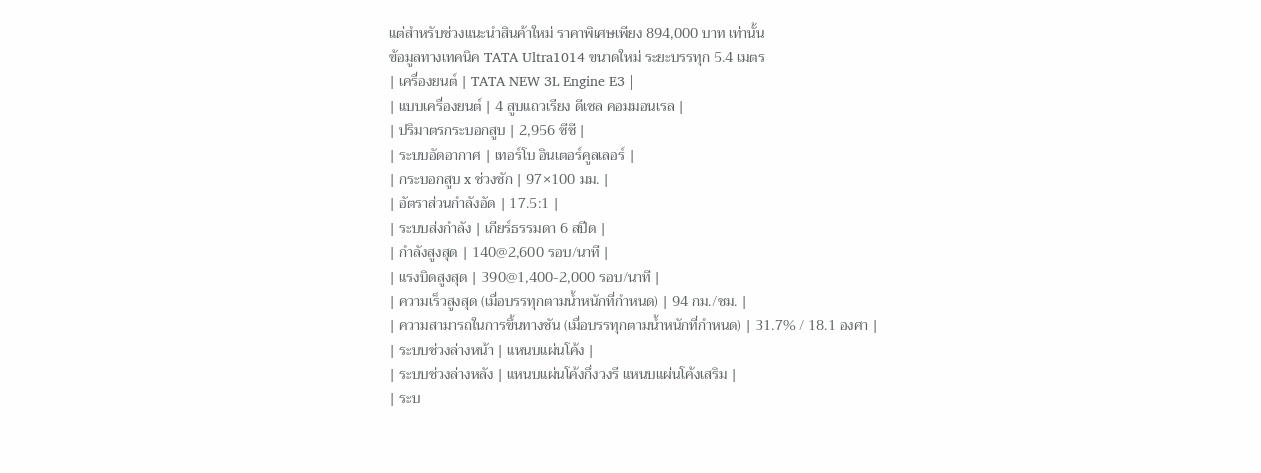แต่สำหรับช่วงแนะนำสินค้าใหม่ ราคาพิเศษเพียง 894,000 บาท เท่านั้น
ข้อมูลทางเทคนิค TATA Ultra1014 ขนาดใหม่ ระยะบรรทุก 5.4 เมตร
| เครื่องยนต์ | TATA NEW 3L Engine E3 |
| แบบเครื่องยนต์ | 4 สูบแถวเรียง ดีเซล คอมมอนเรล |
| ปริมาตรกระบอกสูบ | 2,956 ซีซี |
| ระบบอัดอากาศ | เทอร์โบ อินเตอร์คูลเลอร์ |
| กระบอกสูบ x ช่วงชัก | 97×100 มม. |
| อัตราส่วนกำลังอัด | 17.5:1 |
| ระบบส่งกำลัง | เกียร์ธรรมดา 6 สปีด |
| กำลังสูงสุด | 140@2,600 รอบ/นาที |
| แรงบิดสูงสุด | 390@1,400-2,000 รอบ/นาที |
| ความเร็วสูงสุด (เมื่อบรรทุกตามน้ำหนักที่กำหนด) | 94 กม./ชม. |
| ความสามารถในการขึ้นทางชัน (เมื่อบรรทุกตามน้ำหนักที่กำหนด) | 31.7% / 18.1 องศา |
| ระบบช่วงล่างหน้า | แหนบแผ่นโค้ง |
| ระบบช่วงล่างหลัง | แหนบแผ่นโค้งกึ่งวงรี แหนบแผ่นโค้งเสริม |
| ระบ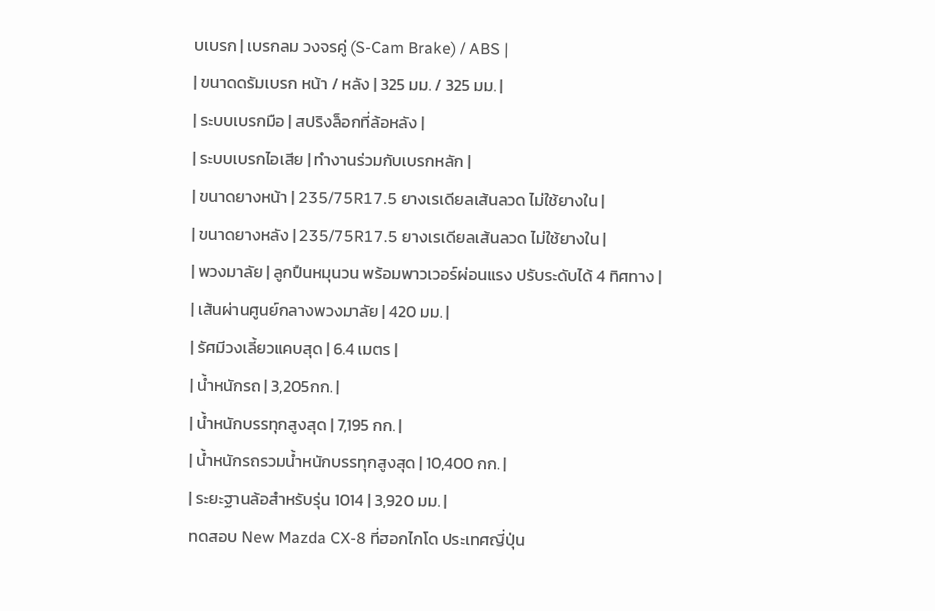บเบรก | เบรกลม วงจรคู่ (S-Cam Brake) / ABS |
| ขนาดดรัมเบรก หน้า / หลัง | 325 มม. / 325 มม. |
| ระบบเบรกมือ | สปริงล็อกที่ล้อหลัง |
| ระบบเบรกไอเสีย | ทำงานร่วมกับเบรกหลัก |
| ขนาดยางหน้า | 235/75R17.5 ยางเรเดียลเส้นลวด ไม่ใช้ยางใน |
| ขนาดยางหลัง | 235/75R17.5 ยางเรเดียลเส้นลวด ไม่ใช้ยางใน |
| พวงมาลัย | ลูกปืนหมุนวน พร้อมพาวเวอร์ผ่อนแรง ปรับระดับได้ 4 ทิศทาง |
| เส้นผ่านศูนย์กลางพวงมาลัย | 420 มม. |
| รัศมีวงเลี้ยวแคบสุด | 6.4 เมตร |
| น้ำหนักรถ | 3,205กก. |
| น้ำหนักบรรทุกสูงสุด | 7,195 กก. |
| น้ำหนักรถรวมน้ำหนักบรรทุกสูงสุด | 10,400 กก. |
| ระยะฐานล้อสำหรับรุ่น 1014 | 3,920 มม. |
ทดสอบ New Mazda CX-8 ที่ฮอกไกโด ประเทศญี่ปุ่น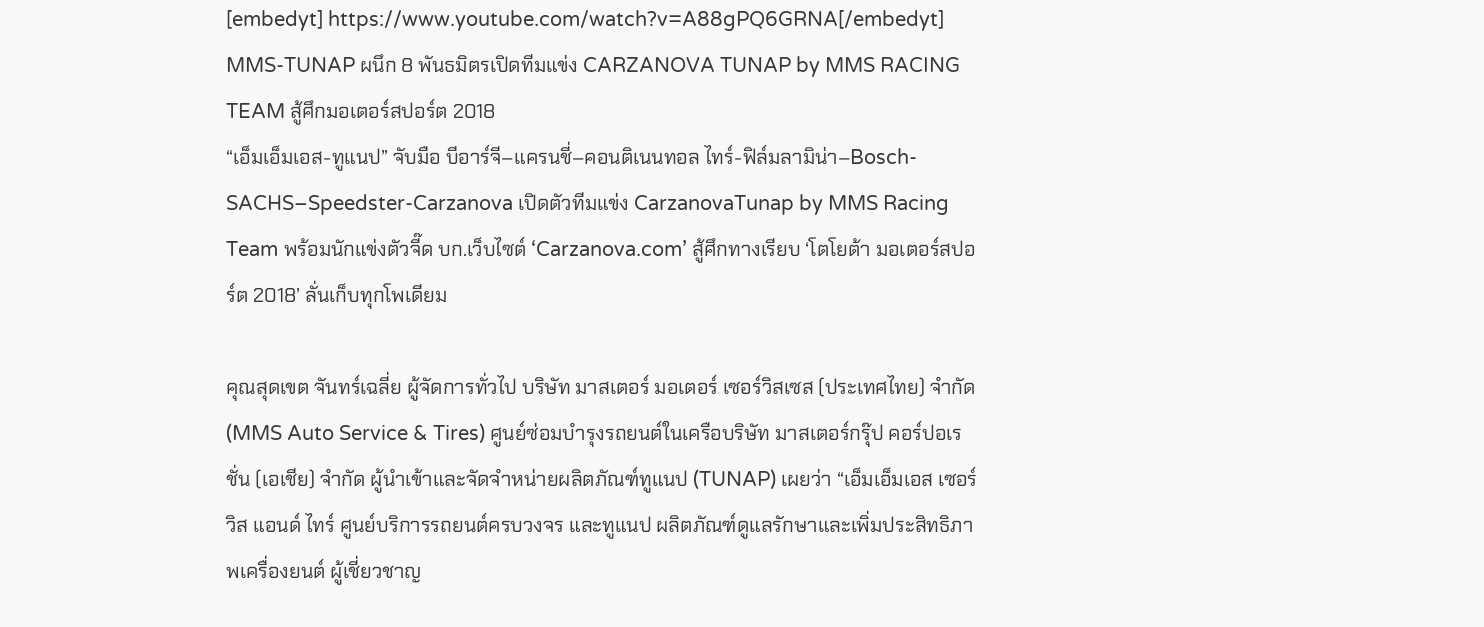[embedyt] https://www.youtube.com/watch?v=A88gPQ6GRNA[/embedyt]
MMS-TUNAP ผนึก 8 พันธมิตรเปิดทีมแข่ง CARZANOVA TUNAP by MMS RACING TEAM สู้ศึกมอเตอร์สปอร์ต 2018
“เอ็มเอ็มเอส-ทูแนป” จับมือ บีอาร์จี–แครนชี่–คอนติเนนทอล ไทร์-ฟิล์มลามิน่า–Bosch-SACHS–Speedster-Carzanova เปิดตัวทีมแข่ง CarzanovaTunap by MMS Racing Team พร้อมนักแข่งตัวจี๊ด บก.เว็บไซต์ ‘Carzanova.com’ สู้ศึกทางเรียบ ‘โตโยต้า มอเตอร์สปอร์ต 2018’ ลั่นเก็บทุกโพเดียม

คุณสุดเขต จันทร์เฉลี่ย ผู้จัดการทั่วไป บริษัท มาสเตอร์ มอเตอร์ เซอร์วิสเซส (ประเทศไทย) จำกัด (MMS Auto Service & Tires) ศูนย์ซ่อมบำรุงรถยนต์ในเครือบริษัท มาสเตอร์กรุ๊ป คอร์ปอเรชั่น (เอเชีย) จำกัด ผู้นำเข้าและจัดจำหน่ายผลิตภัณฑ์ทูแนป (TUNAP) เผยว่า “เอ็มเอ็มเอส เซอร์วิส แอนด์ ไทร์ ศูนย์บริการรถยนต์ครบวงจร และทูแนป ผลิตภัณฑ์ดูแลรักษาและเพิ่มประสิทธิภาพเครื่องยนต์ ผู้เชี่ยวชาญ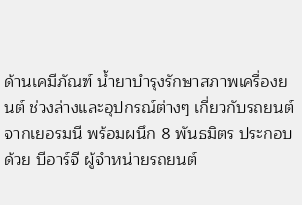ด้านเคมีภัณฑ์ น้ำยาบำรุงรักษาสภาพเครื่องยนต์ ช่วงล่างและอุปกรณ์ต่างๆ เกี่ยวกับรถยนต์จากเยอรมนี พร้อมผนึก 8 พันธมิตร ประกอบด้วย บีอาร์จี ผู้จำหน่ายรถยนต์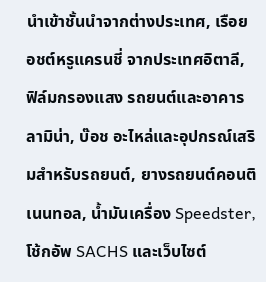นำเข้าชั้นนำจากต่างประเทศ, เรือยอชต์หรูแครนชี่ จากประเทศอิตาลี, ฟิล์มกรองแสง รถยนต์และอาคาร ลามิน่า, บ๊อช อะไหล่และอุปกรณ์เสริมสำหรับรถยนต์, ยางรถยนต์คอนติเนนทอล, น้ำมันเครื่อง Speedster, โช้กอัพ SACHS และเว็บไซต์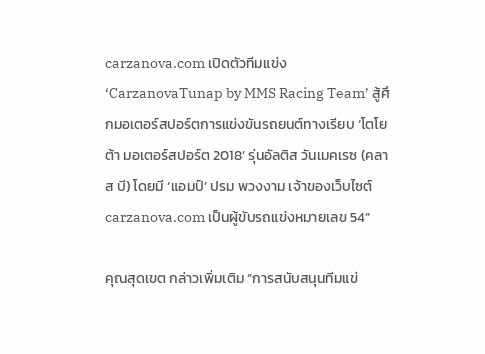carzanova.com เปิดตัวทีมแข่ง ‘CarzanovaTunap by MMS Racing Team’ สู้ศึกมอเตอร์สปอร์ตการแข่งขันรถยนต์ทางเรียบ ‘โตโยต้า มอเตอร์สปอร์ต 2018’ รุ่นอัลติส วันเมคเรซ (คลาส บี) โดยมี ‘แอมป์’ ปรม พวงงาม เจ้าของเว็บไซต์ carzanova.com เป็นผู้ขับรถแข่งหมายเลข 54”

คุณสุดเขต กล่าวเพิ่มเติม “การสนับสนุนทีมแข่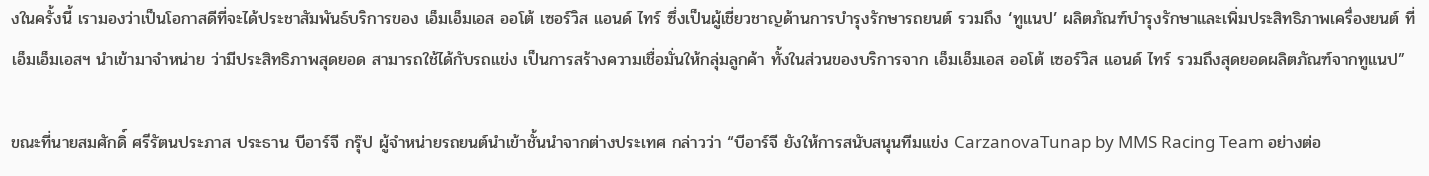งในครั้งนี้ เรามองว่าเป็นโอกาสดีที่จะได้ประชาสัมพันธ์บริการของ เอ็มเอ็มเอส ออโต้ เซอร์วิส แอนด์ ไทร์ ซึ่งเป็นผู้เชี่ยวชาญด้านการบำรุงรักษารถยนต์ รวมถึง ‘ทูแนป’ ผลิตภัณฑ์บำรุงรักษาและเพิ่มประสิทธิภาพเครื่องยนต์ ที่เอ็มเอ็มเอสฯ นำเข้ามาจำหน่าย ว่ามีประสิทธิภาพสุดยอด สามารถใช้ได้กับรถแข่ง เป็นการสร้างความเชื่อมั่นให้กลุ่มลูกค้า ทั้งในส่วนของบริการจาก เอ็มเอ็มเอส ออโต้ เซอร์วิส แอนด์ ไทร์ รวมถึงสุดยอดผลิตภัณฑ์จากทูแนป”

ขณะที่นายสมศักดิ์ ศรีรัตนประภาส ประธาน บีอาร์จี กรุ๊ป ผู้จำหน่ายรถยนต์นำเข้าชั้นนำจากต่างประเทศ กล่าวว่า “บีอาร์จี ยังให้การสนับสนุนทีมแข่ง CarzanovaTunap by MMS Racing Team อย่างต่อ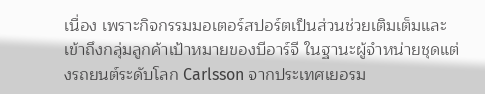เนื่อง เพราะกิจกรรมมอเตอร์สปอร์ตเป็นส่วนช่วยเติมเต็มและเข้าถึงกลุ่มลูกค้าเป้าหมายของบีอาร์จี ในฐานะผู้จำหน่ายชุดแต่งรถยนต์ระดับโลก Carlsson จากประเทศเยอรม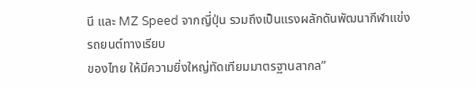นี และ MZ Speed จากญี่ปุ่น รวมถึงเป็นแรงผลักดันพัฒนากีฬาแข่งรถยนต์ทางเรียบ
ของไทย ให้มีความยิ่งใหญ่ทัดเทียมมาตรฐานสากล”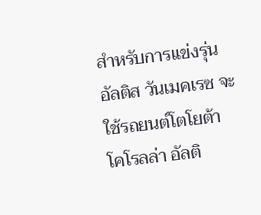สำหรับการแข่งรุ่นอัลติส วันเมคเรซ จะใช้รถยนต์โตโยต้า โคโรลล่า อัลติ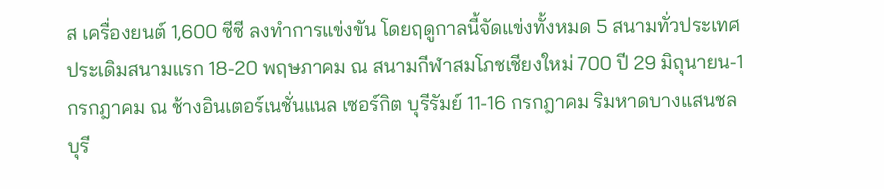ส เครื่องยนต์ 1,600 ซีซี ลงทำการแข่งขัน โดยฤดูกาลนี้จัดแข่งทั้งหมด 5 สนามทั่วประเทศ ประเดิมสนามแรก 18-20 พฤษภาคม ณ สนามกีฬาสมโภชเชียงใหม่ 700 ปี 29 มิถุนายน-1 กรกฎาคม ณ ช้างอินเตอร์เนชั่นแนล เซอร์กิต บุรีรัมย์ 11-16 กรกฎาคม ริมหาดบางแสนชลบุรี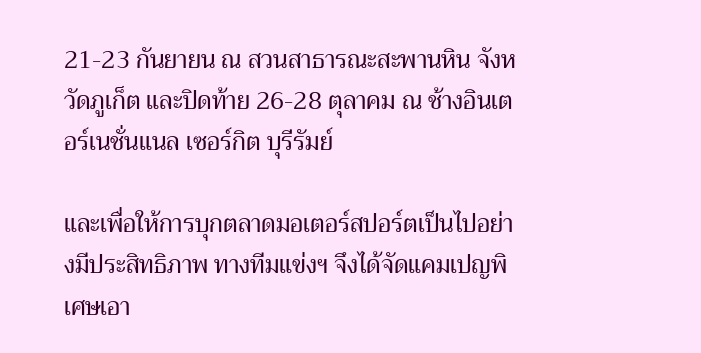21-23 กันยายน ณ สวนสาธารณะสะพานหิน จังหวัดภูเก็ต และปิดท้าย 26-28 ตุลาคม ณ ช้างอินเตอร์เนชั่นแนล เซอร์กิต บุรีรัมย์

และเพื่อให้การบุกตลาดมอเตอร์สปอร์ตเป็นไปอย่างมีประสิทธิภาพ ทางทีมแข่งฯ จึงได้จัดแคมเปญพิเศษเอา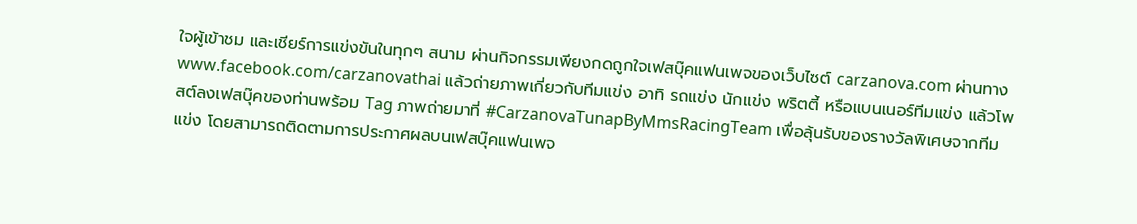ใจผู้เข้าชม และเชียร์การแข่งขันในทุกๆ สนาม ผ่านกิจกรรมเพียงกดถูกใจเฟสบุ๊คแฟนเพจของเว็บไซต์ carzanova.com ผ่านทาง www.facebook.com/carzanovathai แล้วถ่ายภาพเกี่ยวกับทีมแข่ง อาทิ รถแข่ง นักแข่ง พริตตี้ หรือแบนเนอร์ทีมแข่ง แล้วโพสต์ลงเฟสบุ๊คของท่านพร้อม Tag ภาพถ่ายมาที่ #CarzanovaTunapByMmsRacingTeam เพื่อลุ้นรับของรางวัลพิเศษจากทีมแข่ง โดยสามารถติดตามการประกาศผลบนเฟสบุ๊คแฟนเพจ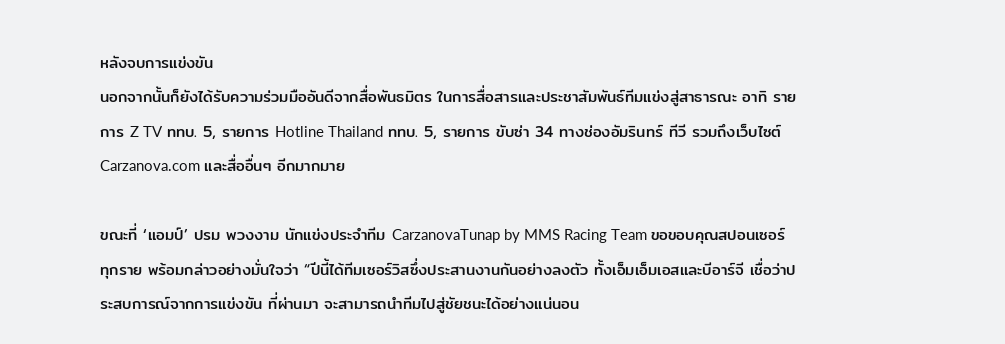หลังจบการแข่งขัน
นอกจากนั้นก็ยังได้รับความร่วมมืออันดีจากสื่อพันธมิตร ในการสื่อสารและประชาสัมพันธ์ทีมแข่งสู่สาธารณะ อาทิ รายการ Z TV ททบ. 5, รายการ Hotline Thailand ททบ. 5, รายการ ขับซ่า 34 ทางช่องอัมรินทร์ ทีวี รวมถึงเว็บไซต์ Carzanova.com และสื่ออื่นๆ อีกมากมาย

ขณะที่ ‘แอมป์’ ปรม พวงงาม นักแข่งประจำทีม CarzanovaTunap by MMS Racing Team ขอขอบคุณสปอนเซอร์ทุกราย พร้อมกล่าวอย่างมั่นใจว่า “ปีนี้ได้ทีมเซอร์วิสซึ่งประสานงานกันอย่างลงตัว ทั้งเอ็มเอ็มเอสและบีอาร์จี เชื่อว่าประสบการณ์จากการแข่งขัน ที่ผ่านมา จะสามารถนำทีมไปสู่ชัยชนะได้อย่างแน่นอน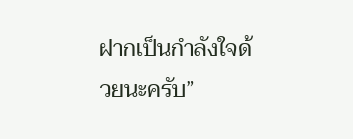ฝากเป็นกำลังใจด้วยนะครับ”